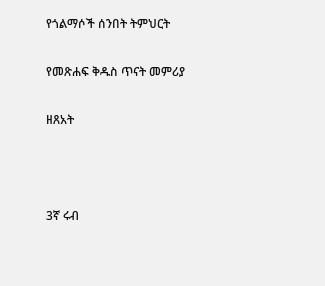የጎልማሶች ሰንበት ትምህርት

የመጽሐፍ ቅዱስ ጥናት መምሪያ

ዘጸአት



3ኛ ሩብ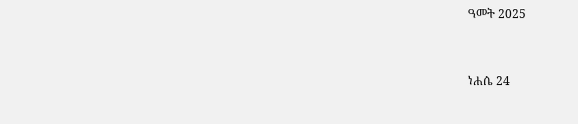ዓመት 2025


ነሐሴ 24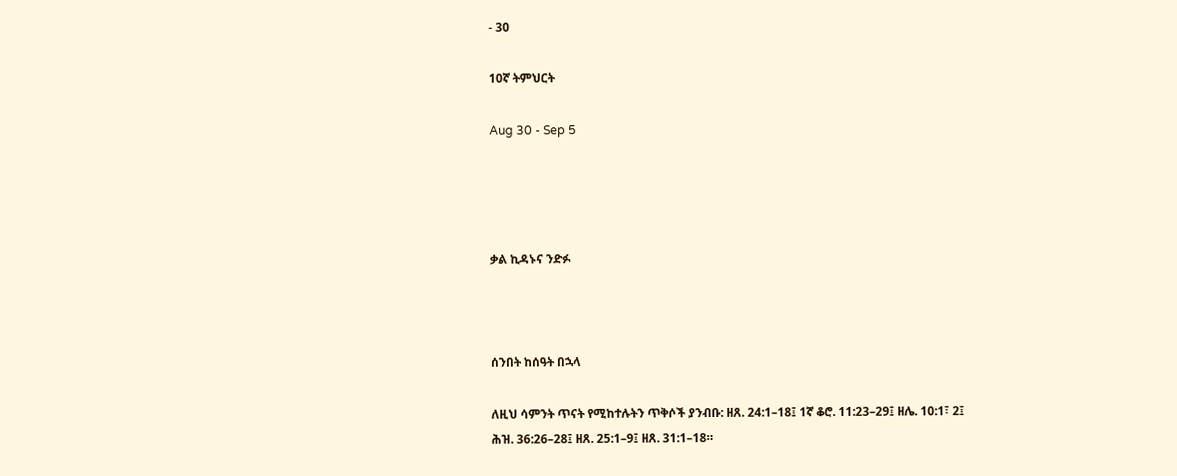- 30

10ኛ ትምህርት

Aug 30 - Sep 5




ቃል ኪዳኑና ንድፉ



ሰንበት ከሰዓት በኋላ

ለዚህ ሳምንት ጥናት የሚከተሉትን ጥቅሶች ያንብቡ: ዘጸ. 24:1–18፤ 1ኛ ቆሮ. 11:23–29፤ ዘሌ. 10:1፣ 2፤ ሕዝ. 36:26–28፤ ዘጸ. 25:1–9፤ ዘጸ. 31:1–18።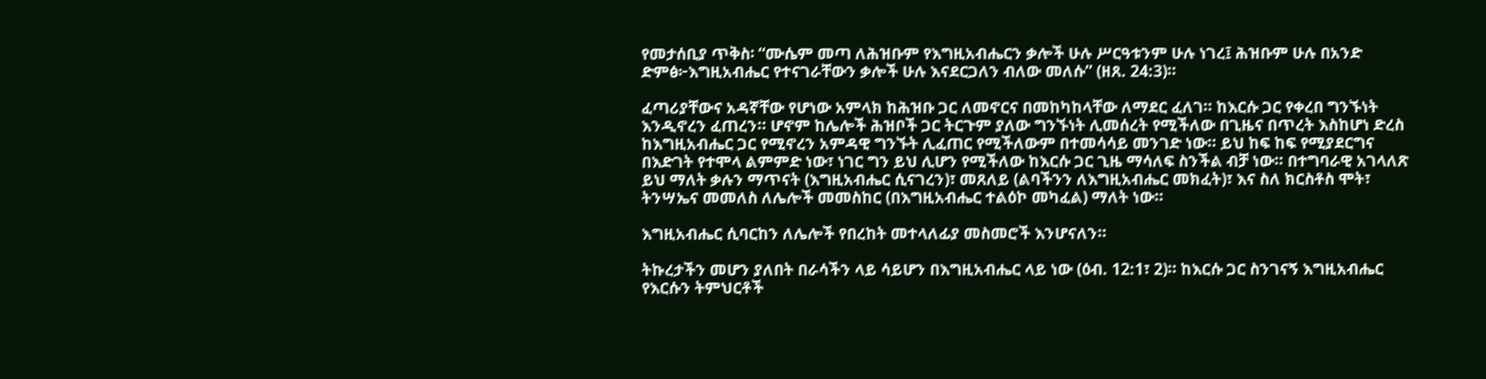የመታሰቢያ ጥቅስ፡ “ሙሴም መጣ ለሕዝቡም የእግዚአብሔርን ቃሎች ሁሉ ሥርዓቱንም ሁሉ ነገረ፤ ሕዝቡም ሁሉ በአንድ ድምፅ፦እግዚአብሔር የተናገራቸውን ቃሎች ሁሉ እናደርጋለን ብለው መለሱ” (ዘጸ. 24:3)።

ፈጣሪያቸውና አዳኛቸው የሆነው አምላክ ከሕዝቡ ጋር ለመኖርና በመከካከላቸው ለማደር ፈለገ። ከእርሱ ጋር የቀረበ ግንኙነት እንዲኖረን ፈጠረን። ሆኖም ከሌሎች ሕዝቦች ጋር ትርጉም ያለው ግንኙነት ሊመሰረት የሚችለው በጊዜና በጥረት እስከሆነ ድረስ ከእግዚአብሔር ጋር የሚኖረን አምዳዊ ግንኙት ሊፈጠር የሚችለውም በተመሳሳይ መንገድ ነው። ይህ ከፍ ከፍ የሚያደርግና በእድገት የተሞላ ልምምድ ነው፣ ነገር ግን ይህ ሊሆን የሚችለው ከእርሱ ጋር ጊዜ ማሳለፍ ስንችል ብቻ ነው። በተግባራዊ አገላለጽ ይህ ማለት ቃሉን ማጥናት (እግዚአብሔር ሲናገረን)፣ መጸለይ (ልባችንን ለእግዚአብሔር መክፈት)፣ እና ስለ ክርስቶስ ሞት፣ ትንሣኤና መመለስ ለሌሎች መመስከር (በእግዚአብሔር ተልዕኮ መካፈል) ማለት ነው።

እግዚአብሔር ሲባርከን ለሌሎች የበረከት መተላለፊያ መስመሮች እንሆናለን።

ትኩረታችን መሆን ያለበት በራሳችን ላይ ሳይሆን በእግዚአብሔር ላይ ነው (ዕብ. 12:1፣ 2)። ከእርሱ ጋር ስንገናኝ እግዚአብሔር የእርሱን ትምህርቶች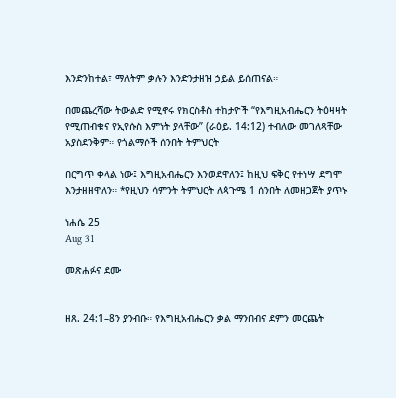እንድንከተል፣ ማለትም ቃሉን እንድንታዘዝ ኃይል ይሰጠናል።

በመጨረሻው ትውልድ የሚኖሩ የክርስቶስ ተከታዮች “የእግዚአብሔርን ትዕዛዛት የሚጠብቁና የኢየሱስ እምነት ያላቸው” (ራዕይ. 14:12) ተብለው መገለጻቸው አያስደንቅም። የጎልማሶች ሰንበት ትምህርት

በርግጥ ቀላል ነው፤ እግዚአብሔርን እንወደዋለን፤ ከዚህ ፍቅር የተነሣ ደግሞ እንታዘዘዋለን። *የዚህን ሳምንት ትምህርት ለጳጉሜ 1 ሰንበት ለመዘጋጀት ያጥኑ

ነሐሴ 25
Aug 31

መጽሐፉና ደሙ


ዘጸ. 24:1–8ን ያንብቡ። የእግዚአብሔርን ቃል ማንበብና ደምን መርጨት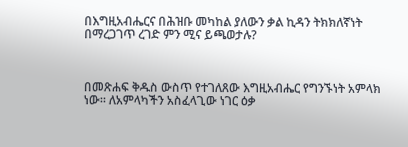በእግዚአብሔርና በሕዝቡ መካከል ያለውን ቃል ኪዳን ትክክለኛነት በማረጋገጥ ረገድ ምን ሚና ይጫወታሉ?



በመጽሐፍ ቅዱስ ውስጥ የተገለጸው እግዚአብሔር የግንኙነት አምላክ ነው። ለአምላካችን አስፈላጊው ነገር ዕቃ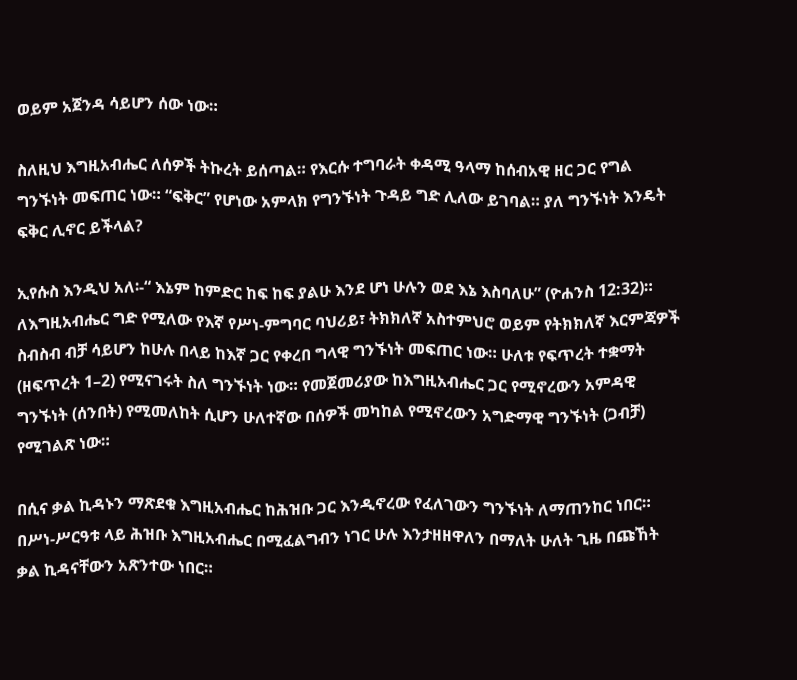ወይም አጀንዳ ሳይሆን ሰው ነው።

ስለዚህ እግዚአብሔር ለሰዎች ትኩረት ይሰጣል። የእርሱ ተግባራት ቀዳሚ ዓላማ ከሰብአዊ ዘር ጋር የግል ግንኙነት መፍጠር ነው። “ፍቅር” የሆነው አምላክ የግንኙነት ጉዳይ ግድ ሊለው ይገባል። ያለ ግንኙነት እንዴት ፍቅር ሊኖር ይችላል?

ኢየሱስ እንዲህ አለ፡-“ እኔም ከምድር ከፍ ከፍ ያልሁ እንደ ሆነ ሁሉን ወደ እኔ እስባለሁ” (ዮሐንስ 12:32)። ለእግዚአብሔር ግድ የሚለው የእኛ የሥነ-ምግባር ባህሪይ፣ ትክክለኛ አስተምህሮ ወይም የትክክለኛ እርምጃዎች ስብስብ ብቻ ሳይሆን ከሁሉ በላይ ከእኛ ጋር የቀረበ ግላዊ ግንኙነት መፍጠር ነው። ሁለቱ የፍጥረት ተቋማት (ዘፍጥረት 1–2) የሚናገሩት ስለ ግንኙነት ነው። የመጀመሪያው ከእግዚአብሔር ጋር የሚኖረውን አምዳዊ ግንኙነት (ሰንበት) የሚመለከት ሲሆን ሁለተኛው በሰዎች መካከል የሚኖረውን አግድማዊ ግንኙነት (ጋብቻ) የሚገልጽ ነው።

በሲና ቃል ኪዳኑን ማጽደቁ እግዚአብሔር ከሕዝቡ ጋር እንዲኖረው የፈለገውን ግንኙነት ለማጠንከር ነበር። በሥነ-ሥርዓቱ ላይ ሕዝቡ እግዚአብሔር በሚፈልግብን ነገር ሁሉ እንታዘዘዋለን በማለት ሁለት ጊዜ በጩኸት ቃል ኪዳናቸውን አጽንተው ነበር።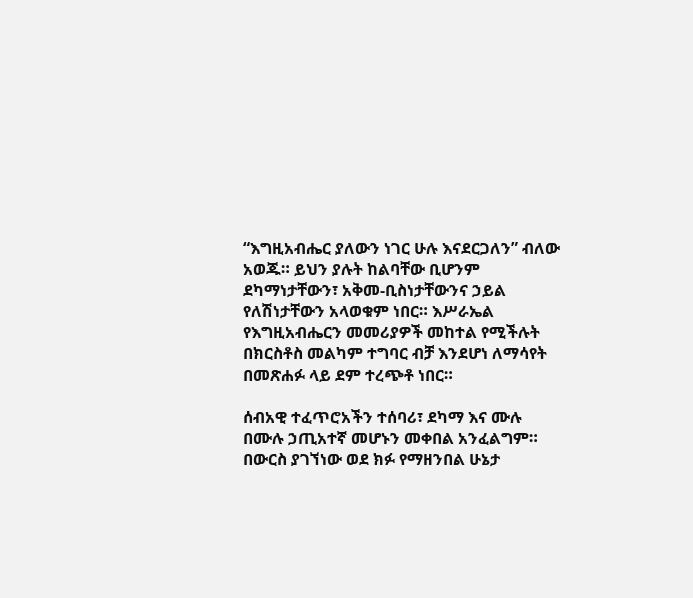“እግዚአብሔር ያለውን ነገር ሁሉ እናደርጋለን” ብለው አወጁ። ይህን ያሉት ከልባቸው ቢሆንም ደካማነታቸውን፣ አቅመ-ቢስነታቸውንና ኃይል የለሽነታቸውን አላወቁም ነበር። እሥራኤል የእግዚአብሔርን መመሪያዎች መከተል የሚችሉት በክርስቶስ መልካም ተግባር ብቻ እንደሆነ ለማሳየት በመጽሐፉ ላይ ደም ተረጭቶ ነበር።

ሰብአዊ ተፈጥሮአችን ተሰባሪ፣ ደካማ እና ሙሉ በሙሉ ኃጢአተኛ መሆኑን መቀበል አንፈልግም። በውርስ ያገኘነው ወደ ክፉ የማዘንበል ሁኔታ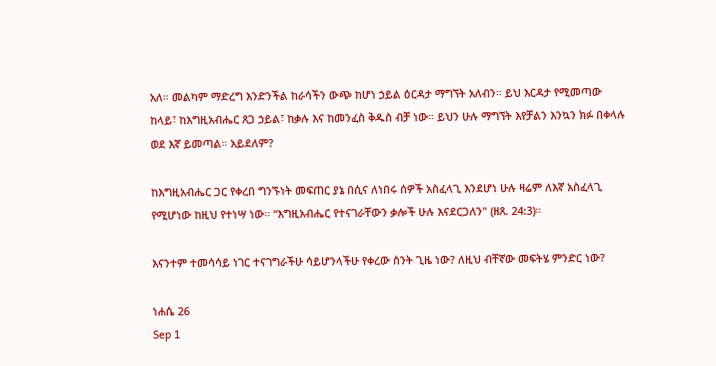አለ። መልካም ማድረግ እንድንችል ከራሳችን ውጭ ከሆነ ኃይል ዕርዳታ ማግኘት አለብን። ይህ እርዳታ የሚመጣው ከላይ፣ ከእግዚአብሔር ጸጋ ኃይል፣ ከቃሉ እና ከመንፈስ ቅዱስ ብቻ ነው። ይህን ሁሉ ማግኘት እየቻልን እንኳን ክፉ በቀላሉ ወደ እኛ ይመጣል። አይደለም?

ከእግዚአብሔር ጋር የቀረበ ግንኙነት መፍጠር ያኔ በሲና ለነበሩ ሰዎች አስፈላጊ እንደሆነ ሁሉ ዛሬም ለእኛ አስፈላጊ የሚሆነው ከዚህ የተነሣ ነው። “እግዚአብሔር የተናገራቸውን ቃሎች ሁሉ እናደርጋለን" (ዘጸ. 24:3)።

እናንተም ተመሳሳይ ነገር ተናገግራችሁ ሳይሆንላችሁ የቀረው ስንት ጊዜ ነው? ለዚህ ብቸኛው መፍትሄ ምንድር ነው?

ነሐሴ 26
Sep 1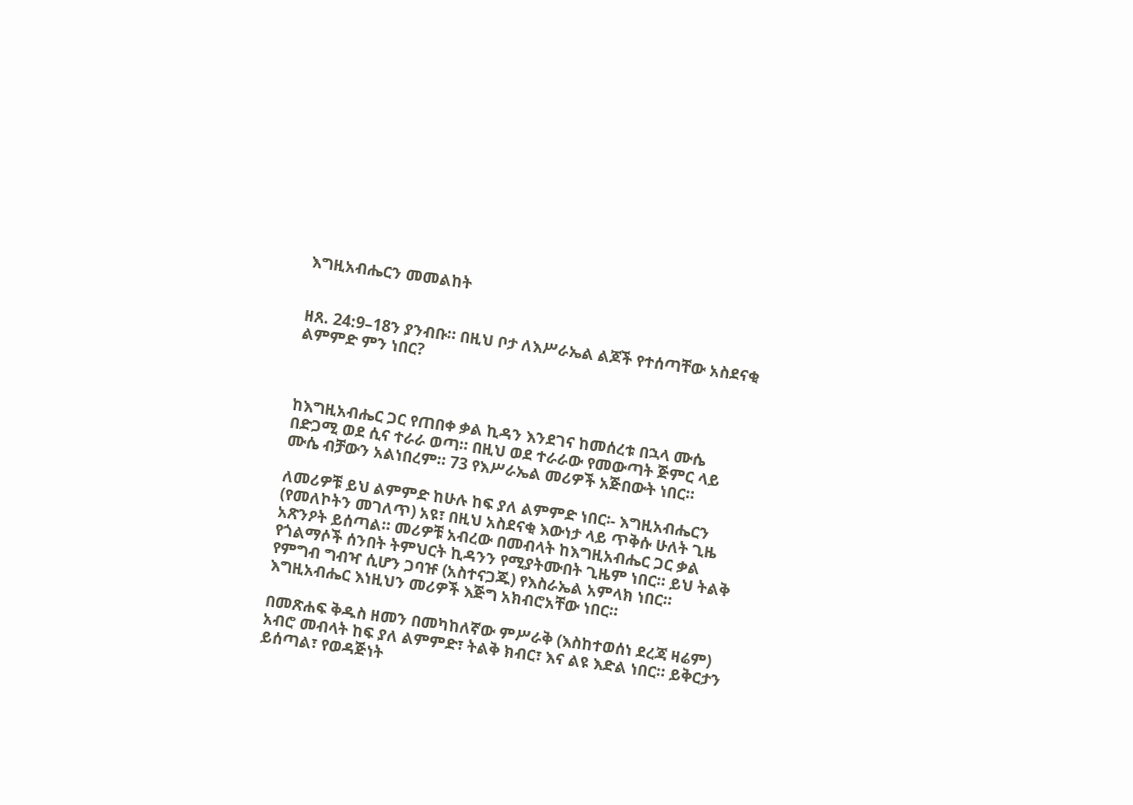እግዚአብሔርን መመልከት


ዘጸ. 24:9–18ን ያንብቡ። በዚህ ቦታ ለእሥራኤል ልጆች የተሰጣቸው አስደናቂ ልምምድ ምን ነበር?



ከእግዚአብሔር ጋር የጠበቀ ቃል ኪዳን እንደገና ከመሰረቱ በኋላ ሙሴ በድጋሚ ወደ ሲና ተራራ ወጣ። በዚህ ወደ ተራራው የመውጣት ጅምር ላይ ሙሴ ብቻውን አልነበረም። 73 የእሥራኤል መሪዎች አጅበውት ነበር።

ለመሪዎቹ ይህ ልምምድ ከሁሉ ከፍ ያለ ልምምድ ነበር፡- እግዚአብሔርን (የመለኮትን መገለጥ) አዩ፣ በዚህ አስደናቂ እውነታ ላይ ጥቅሱ ሁለት ጊዜ አጽንዖት ይሰጣል። መሪዎቹ አብረው በመብላት ከእግዚአብሔር ጋር ቃል የጎልማሶች ሰንበት ትምህርት ኪዳንን የሚያትሙበት ጊዜም ነበር። ይህ ትልቅ የምግብ ግብዣ ሲሆን ጋባዡ (አስተናጋጁ) የእስራኤል አምላክ ነበር። እግዚአብሔር እነዚህን መሪዎች እጅግ አክብሮአቸው ነበር።

በመጽሐፍ ቅዱስ ዘመን በመካከለኛው ምሥራቅ (እስከተወሰነ ደረጃ ዛሬም) አብሮ መብላት ከፍ ያለ ልምምድ፣ ትልቅ ክብር፣ እና ልዩ እድል ነበር። ይቅርታን ይሰጣል፣ የወዳጅነት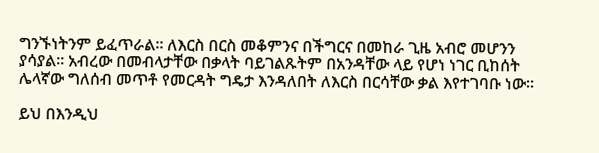ግንኙነትንም ይፈጥራል። ለእርስ በርስ መቆምንና በችግርና በመከራ ጊዜ አብሮ መሆንን ያሳያል። አብረው በመብላታቸው በቃላት ባይገልጹትም በአንዳቸው ላይ የሆነ ነገር ቢከሰት ሌላኛው ግለሰብ መጥቶ የመርዳት ግዴታ እንዳለበት ለእርስ በርሳቸው ቃል እየተገባቡ ነው።

ይህ በእንዲህ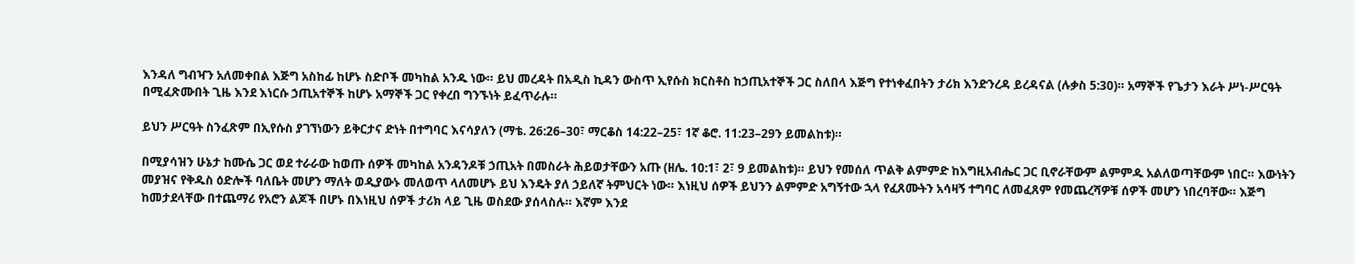እንዳለ ግብዣን አለመቀበል እጅግ አስከፊ ከሆኑ ስድቦች መካከል አንዱ ነው። ይህ መረዳት በአዲስ ኪዳን ውስጥ ኢየሱስ ክርስቶስ ከኃጢአተኞች ጋር ስለበላ እጅግ የተነቀፈበትን ታሪክ እንድንረዳ ይረዳናል (ሉቃስ 5:30)። አማኞች የጌታን እራት ሥነ-ሥርዓት በሚፈጽሙበት ጊዜ እንደ እነርሱ ኃጢአተኞች ከሆኑ አማኞች ጋር የቀረበ ግንኙነት ይፈጥራሉ።

ይህን ሥርዓት ስንፈጽም በኢየሱስ ያገኘነውን ይቅርታና ድነት በተግባር እናሳያለን (ማቴ. 26:26–30፣ ማርቆስ 14:22–25፣ 1ኛ ቆሮ. 11:23–29ን ይመልከቱ)።

በሚያሳዝን ሁኔታ ከሙሴ ጋር ወደ ተራራው ከወጡ ሰዎች መካከል አንዳንዶቹ ኃጢአት በመስራት ሕይወታቸውን አጡ (ዘሌ. 10:1፣ 2፣ 9 ይመልከቱ)። ይህን የመሰለ ጥልቅ ልምምድ ከእግዚአብሔር ጋር ቢኖራቸውም ልምምዱ አልለወጣቸውም ነበር። እውነትን መያዝና የቅዱስ ዕድሎች ባለቤት መሆን ማለት ወዲያውኑ መለወጥ ላለመሆኑ ይህ እንዴት ያለ ኃይለኛ ትምህርት ነው። እነዚህ ሰዎች ይህንን ልምምድ አግኝተው ኋላ የፈጸሙትን አሳዛኝ ተግባር ለመፈጸም የመጨረሻዎቹ ሰዎች መሆን ነበረባቸው። እጅግ ከመታደላቸው በተጨማሪ የአሮን ልጆች በሆኑ በእነዚህ ሰዎች ታሪክ ላይ ጊዜ ወስደው ያሰላስሉ። እኛም እንደ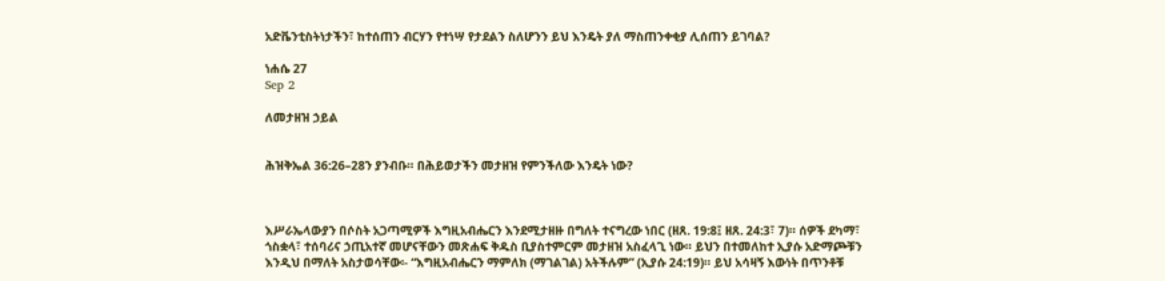አድቬንቲስትነታችን፣ ከተሰጠን ብርሃን የተነሣ የታደልን ስለሆንን ይህ እንዴት ያለ ማስጠንቀቂያ ሊሰጠን ይገባል?

ነሐሴ 27
Sep 2

ለመታዘዝ ኃይል


ሕዝቅኤል 36:26–28ን ያንብቡ። በሕይወታችን መታዘዝ የምንችለው እንዴት ነው?



እሥራኤላውያን በሶስት አጋጣሚዎች እግዚአብሔርን እንደሚታዘዙ በግለት ተናግረው ነበር (ዘጸ. 19:8፤ ዘጸ. 24:3፣ 7)። ሰዎች ደካማ፣ ጎስቋላ፣ ተሰባሪና ኃጢአተኛ መሆናቸውን መጽሐፍ ቅዱስ ቢያስተምርም መታዘዝ አስፈላጊ ነው። ይህን በተመለከተ ኢያሱ አድማጮቹን እንዲህ በማለት አስታወሳቸው፡- “እግዚአብሔርን ማምለክ (ማገልገል) አትችሉም” (ኢያሱ 24:19)። ይህ አሳዛኝ እውነት በጥንቶቹ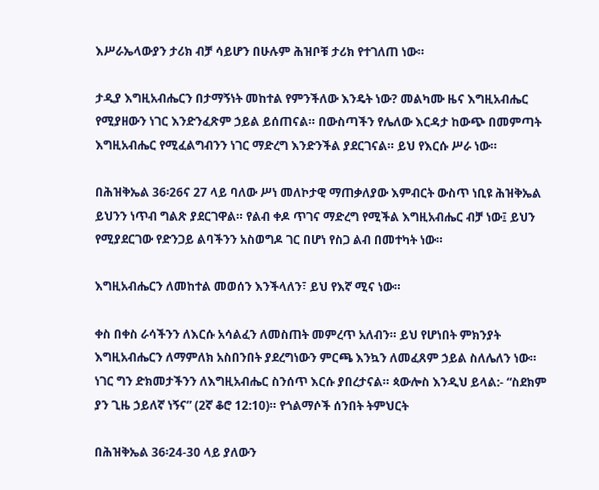እሥራኤላውያን ታሪክ ብቻ ሳይሆን በሁሉም ሕዝቦቹ ታሪክ የተገለጠ ነው።

ታዲያ እግዚአብሔርን በታማኝነት መከተል የምንችለው እንዴት ነው? መልካሙ ዜና እግዚአብሔር የሚያዘውን ነገር እንድንፈጽም ኃይል ይሰጠናል። በውስጣችን የሌለው እርዳታ ከውጭ በመምጣት እግዚአብሔር የሚፈልግብንን ነገር ማድረግ እንድንችል ያደርገናል። ይህ የእርሱ ሥራ ነው።

በሕዝቅኤል 36፡26ና 27 ላይ ባለው ሥነ መለኮታዊ ማጠቃለያው እምብርት ውስጥ ነቢዩ ሕዝቅኤል ይህንን ነጥብ ግልጽ ያደርገዋል። የልብ ቀዶ ጥገና ማድረግ የሚችል እግዚአብሔር ብቻ ነው፤ ይህን የሚያደርገው የድንጋይ ልባችንን አስወግዶ ገር በሆነ የስጋ ልብ በመተካት ነው።

እግዚአብሔርን ለመከተል መወሰን እንችላለን፣ ይህ የእኛ ሚና ነው።

ቀስ በቀስ ራሳችንን ለእርሱ አሳልፈን ለመስጠት መምረጥ አለብን። ይህ የሆነበት ምክንያት እግዚአብሔርን ለማምለክ አስበንበት ያደረግነውን ምርጫ እንኳን ለመፈጸም ኃይል ስለሌለን ነው። ነገር ግን ድክመታችንን ለእግዚአብሔር ስንሰጥ እርሱ ያበረታናል። ጳውሎስ እንዲህ ይላል:- “ስደክም ያን ጊዜ ኃይለኛ ነኝና” (2ኛ ቆሮ 12:10)። የጎልማሶች ሰንበት ትምህርት

በሕዝቅኤል 36፡24-30 ላይ ያለውን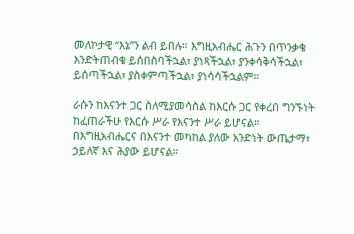መለኮታዊ “እኔ”ን ልብ ይበሉ። እግዚአብሔር ሕጉን በጥንቃቄ እንድትጠብቁ ይሰበስባችኋል፣ ያነጻችኋል፣ ያንቀሳቅሳችኋል፣ ይሰጣችኋል፣ ያስቀምጣችኋል፣ ያነሳሳችኋልም።

ራሱን ከእናንተ ጋር ስለሚያመሳስል ከእርሱ ጋር የቀረበ ግንኙነት ከፈጠራችሁ የእርሱ ሥራ የእናንተ ሥራ ይሆናል። በእግዚአብሔርና በእናንተ መካከል ያለው አንድነት ውጤታማ፣ ኃይለኛ እና ሕያው ይሆናል።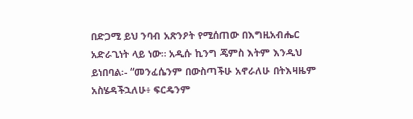በድጋሚ ይህ ንባብ አጽንዖት የሚሰጠው በእግዚአብሔር አድራጊነት ላይ ነው። አዲሱ ኪንግ ጄምስ እትም እንዲህ ይነበባል፡- “መንፈሴንም በውስጣችሁ አኖራለሁ በትእዛዜም አስሄዳችኋለሁ፥ ፍርዴንም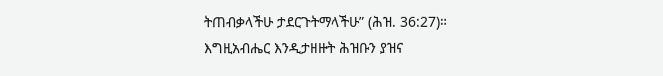ትጠብቃላችሁ ታደርጉትማላችሁ” (ሕዝ. 36:27)። እግዚአብሔር እንዲታዘዙት ሕዝቡን ያዝና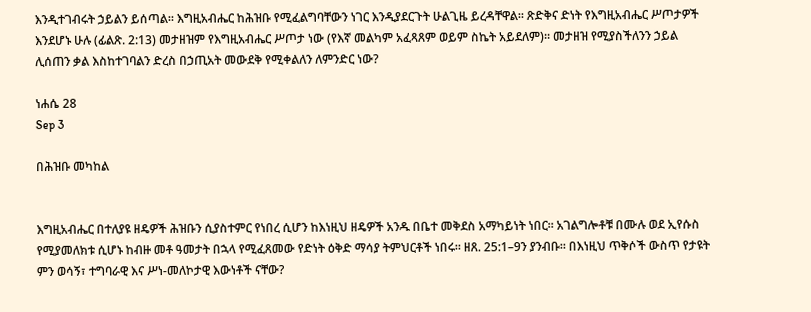እንዲተገብሩት ኃይልን ይሰጣል። እግዚአብሔር ከሕዝቡ የሚፈልግባቸውን ነገር እንዲያደርጉት ሁልጊዜ ይረዳቸዋል። ጽድቅና ድነት የእግዚአብሔር ሥጦታዎች እንደሆኑ ሁሉ (ፊልጽ. 2:13) መታዘዝም የእግዚአብሔር ሥጦታ ነው (የእኛ መልካም አፈጻጸም ወይም ስኬት አይደለም)። መታዘዝ የሚያስችለንን ኃይል ሊሰጠን ቃል እስከተገባልን ድረስ በኃጢአት መውደቅ የሚቀልለን ለምንድር ነው?

ነሐሴ 28
Sep 3

በሕዝቡ መካከል


እግዚአብሔር በተለያዩ ዘዴዎች ሕዝቡን ሲያስተምር የነበረ ሲሆን ከእነዚህ ዘዴዎች አንዱ በቤተ መቅደስ አማካይነት ነበር። አገልግሎቶቹ በሙሉ ወደ ኢየሱስ የሚያመለክቱ ሲሆኑ ከብዙ መቶ ዓመታት በኋላ የሚፈጸመው የድነት ዕቅድ ማሳያ ትምህርቶች ነበሩ። ዘጸ. 25:1–9ን ያንብቡ። በእነዚህ ጥቅሶች ውስጥ የታዩት ምን ወሳኝ፣ ተግባራዊ እና ሥነ-መለኮታዊ እውነቶች ናቸው?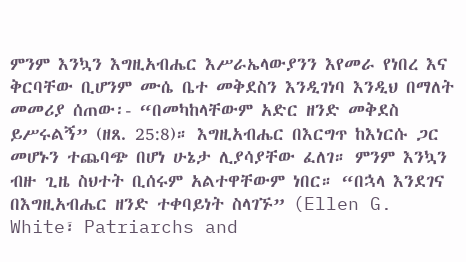ምንም እንኳን እግዚአብሔር እሥራኤላውያንን እየመራ የነበረ እና ቅርባቸው ቢሆንም ሙሴ ቤተ መቅደስን እንዲገነባ እንዲህ በማለት መመሪያ ሰጠው፡- “በመካከላቸውም አድር ዘንድ መቅደስ ይሥሩልኝ” (ዘጸ. 25:8)። እግዚአብሔር በእርግጥ ከእነርሱ ጋር መሆኑን ተጨባጭ በሆነ ሁኔታ ሊያሳያቸው ፈለገ። ምንም እንኳን ብዙ ጊዜ ስህተት ቢሰሩም አልተዋቸውም ነበር። “በኋላ እንደገና በእግዚአብሔር ዘንድ ተቀባይነት ስላገኙ” (Ellen G. White፣ Patriarchs and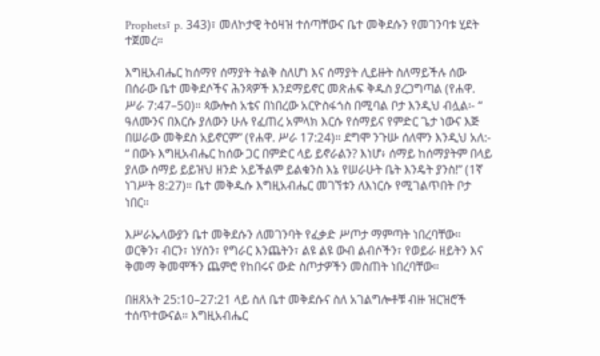Prophets፣ p. 343)፣ መለኮታዊ ትዕዛዝ ተሰጣቸውና ቤተ መቅደሱን የመገንባቱ ሂደት ተጀመረ።

እግዚአብሔር ከሰማየ ሰማያት ትልቅ ስለሆነ እና ሰማያት ሊይዙት ስለማይችሉ ሰው በሰራው ቤተ መቅደሶችና ሕንጻዎች እንደማይኖር መጽሐፍ ቅዱስ ያረጋግጣል (የሐዋ. ሥራ 7:47–50)። ጳውሎስ አቴና በነበረው አርዮስፋጎስ በሚባል ቦታ እንዲህ ብሏል፡- “ ዓለሙንና በእርሱ ያለውን ሁሉ የፈጠረ አምላክ እርሱ የሰማይና የምድር ጌታ ነውና እጅ በሠራው መቅደስ አይኖርም” (የሐዋ. ሥራ 17:24)። ደግሞ ንጉሡ ሰለሞን እንዲህ አለ:- “ በውኑ እግዚአብሔር ከሰው ጋር በምድር ላይ ይኖራልን? እነሆ፥ ሰማይ ከሰማያትም በላይ ያለው ሰማይ ይይዝህ ዘንድ አይችልም ይልቁንስ እኔ የሠራሁት ቤት እንዴት ያንስ!” (1ኛ ነገሥት 8:27)። ቤተ መቅዱሱ እግዚአብሔር መገኘቱን ለእነርሱ የሚገልጥበት ቦታ ነበር።

እሥራኤላውያን ቤተ መቅደሱን ለመገንባት የፈቃድ ሥጦታ ማምጣት ነበረባቸው። ወርቅን፣ ብርን፣ ነሃስን፣ የግራር እንጨትን፣ ልዩ ልዩ ውብ ልብሶችን፣ የወይራ ዘይትን እና ቅመማ ቅመሞችን ጨምሮ የከበሩና ውድ ስጦታዎችን መስጠት ነበረባቸው።

በዘጸአት 25:10–27:21 ላይ ስለ ቤተ መቅደሱና ስለ አገልግሎቶቹ ብዙ ዝርዝሮች ተሰጥተውናል። እግዚአብሔር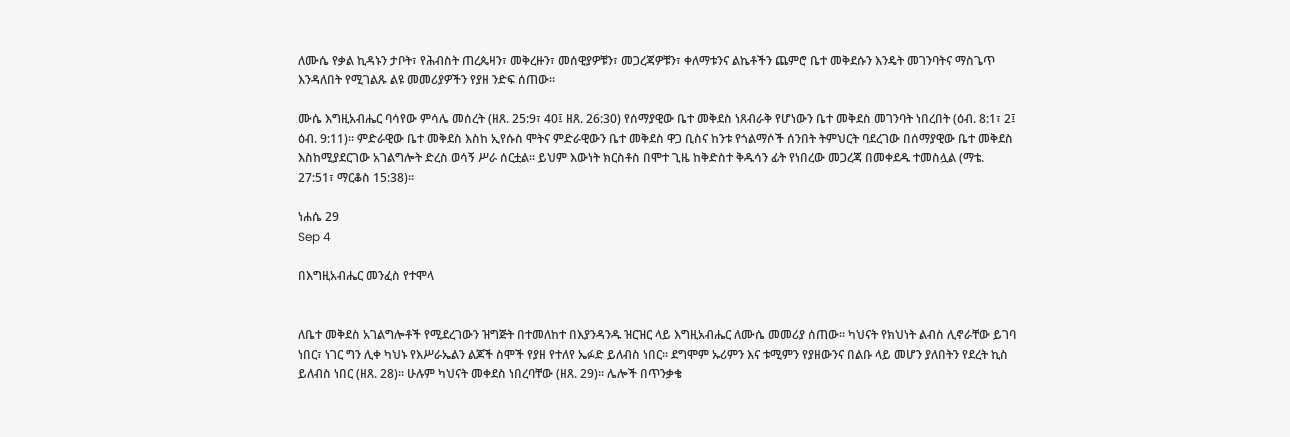ለሙሴ የቃል ኪዳኑን ታቦት፣ የሕብስት ጠረጴዛን፣ መቅረዙን፣ መሰዊያዎቹን፣ መጋረጃዎቹን፣ ቀለማቱንና ልኬቶችን ጨምሮ ቤተ መቅደሱን እንዴት መገንባትና ማስጌጥ እንዳለበት የሚገልጹ ልዩ መመሪያዎችን የያዘ ንድፍ ሰጠው።

ሙሴ እግዚአብሔር ባሳየው ምሳሌ መሰረት (ዘጸ. 25:9፣ 40፤ ዘጸ. 26:30) የሰማያዊው ቤተ መቅደስ ነጸብራቅ የሆነውን ቤተ መቅደስ መገንባት ነበረበት (ዕብ. 8:1፣ 2፤ ዕብ. 9:11)። ምድራዊው ቤተ መቅደስ እስከ ኢየሱስ ሞትና ምድራዊውን ቤተ መቅደስ ዋጋ ቢስና ከንቱ የጎልማሶች ሰንበት ትምህርት ባደረገው በሰማያዊው ቤተ መቅደስ እስከሚያደርገው አገልግሎት ድረስ ወሳኝ ሥራ ሰርቷል። ይህም እውነት ክርስቶስ በሞተ ጊዜ ከቅድስተ ቅዱሳን ፊት የነበረው መጋረጃ በመቀደዱ ተመስሏል (ማቴ. 27:51፣ ማርቆስ 15:38)።

ነሐሴ 29
Sep 4

በእግዚአብሔር መንፈስ የተሞላ


ለቤተ መቅደስ አገልግሎቶች የሚደረገውን ዝግጅት በተመለከተ በእያንዳንዱ ዝርዝር ላይ እግዚአብሔር ለሙሴ መመሪያ ሰጠው። ካህናት የክህነት ልብስ ሊኖራቸው ይገባ ነበር፣ ነገር ግን ሊቀ ካህኑ የእሥራኤልን ልጆች ስሞች የያዘ የተለየ ኤፉድ ይለብስ ነበር። ደግሞም ኡሪምን እና ቱሚምን የያዘውንና በልቡ ላይ መሆን ያለበትን የደረት ኪስ ይለብስ ነበር (ዘጸ. 28)። ሁሉም ካህናት መቀደስ ነበረባቸው (ዘጸ. 29)። ሌሎች በጥንቃቄ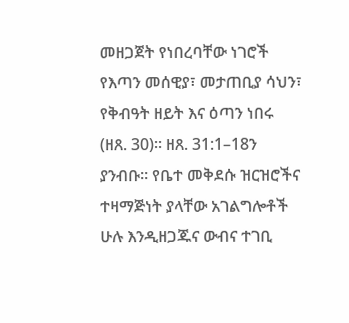መዘጋጀት የነበረባቸው ነገሮች የእጣን መሰዊያ፣ መታጠቢያ ሳህን፣ የቅብዓት ዘይት እና ዕጣን ነበሩ (ዘጸ. 30)። ዘጸ. 31:1–18ን ያንብቡ። የቤተ መቅደሱ ዝርዝሮችና ተዛማጅነት ያላቸው አገልግሎቶች ሁሉ እንዲዘጋጁና ውብና ተገቢ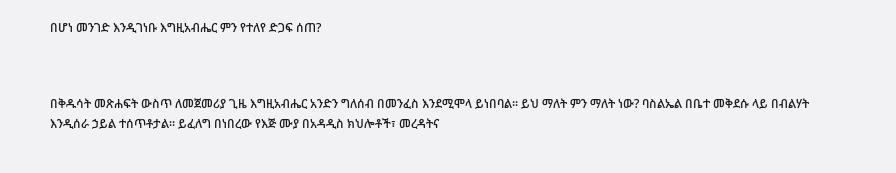በሆነ መንገድ እንዲገነቡ እግዚአብሔር ምን የተለየ ድጋፍ ሰጠ?



በቅዱሳት መጽሐፍት ውስጥ ለመጀመሪያ ጊዜ እግዚአብሔር አንድን ግለሰብ በመንፈስ እንደሚሞላ ይነበባል። ይህ ማለት ምን ማለት ነው? ባስልኤል በቤተ መቅደሱ ላይ በብልሃት እንዲሰራ ኃይል ተሰጥቶታል። ይፈለግ በነበረው የእጅ ሙያ በአዳዲስ ክህሎቶች፣ መረዳትና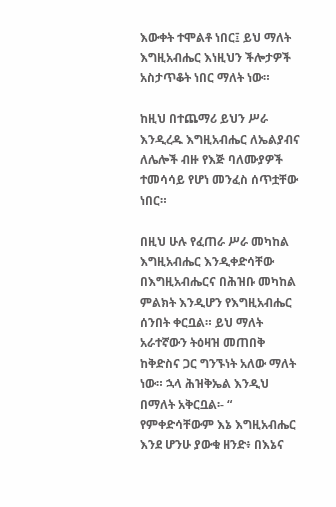እውቀት ተሞልቶ ነበር፤ ይህ ማለት እግዚአብሔር እነዚህን ችሎታዎች አስታጥቆት ነበር ማለት ነው።

ከዚህ በተጨማሪ ይህን ሥራ እንዲረዱ እግዚአብሔር ለኤልያብና ለሌሎች ብዙ የእጅ ባለሙያዎች ተመሳሳይ የሆነ መንፈስ ሰጥቷቸው ነበር።

በዚህ ሁሉ የፈጠራ ሥራ መካከል እግዚአብሔር እንዲቀድሳቸው በእግዚአብሔርና በሕዝቡ መካከል ምልክት እንዲሆን የእግዚአብሔር ሰንበት ቀርቧል። ይህ ማለት አራተኛውን ትዕዛዝ መጠበቅ ከቅድስና ጋር ግንኙነት አለው ማለት ነው። ኋላ ሕዝቅኤል እንዲህ በማለት አቅርቧል፡- “ የምቀድሳቸውም እኔ እግዚአብሔር እንደ ሆንሁ ያውቁ ዘንድ፥ በእኔና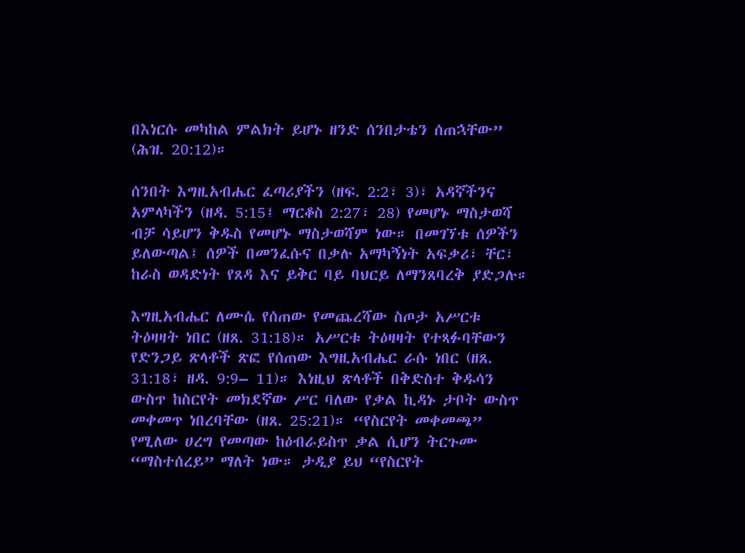በእነርሱ መካከል ምልክት ይሆኑ ዘንድ ሰንበታቴን ሰጠኋቸው” (ሕዝ. 20:12)።

ሰንበት እግዚአብሔር ፈጣሪያችን (ዘፍ. 2:2፣ 3)፣ አዳኛችንና አምላካችን (ዘዳ. 5:15፤ ማርቆስ 2:27፣ 28) የመሆኑ ማስታወሻ ብቻ ሳይሆን ቅዱስ የመሆኑ ማስታወሻም ነው። በመገኘቱ ሰዎችን ይለውጣል፤ ሰዎች በመንፈሱና በቃሉ አማካኝነት አፍቃሪ፣ ቸር፣ ከራስ ወዳድነት የጸዳ እና ይቅር ባይ ባህርይ ለማንጸባረቅ ያድጋሉ።

እግዚአብሔር ለሙሴ የሰጠው የመጨረሻው ስጦታ አሥርቱ ትዕዛዛት ነበር (ዘጸ. 31:18)። አሥርቱ ትዕዛዛት የተጻፉባቸውን የድንጋይ ጽላቶች ጽፎ የሰጠው እግዚአብሔር ራሱ ነበር (ዘጸ. 31:18፣ ዘዳ. 9:9– 11)። እነዚህ ጽላቶች በቅድስተ ቅዱሳን ውስጥ ከስርየት መክደኛው ሥር ባለው የቃል ኪዳኑ ታቦት ውስጥ መቀመጥ ነበረባቸው (ዘጸ. 25:21)። “የስርየት መቀመጫ” የሚለው ሀረግ የመጣው ከዕብራይስጥ ቃል ሲሆን ትርጉሙ “ማስተሰረይ” ማለት ነው። ታዲያ ይህ “የስርየት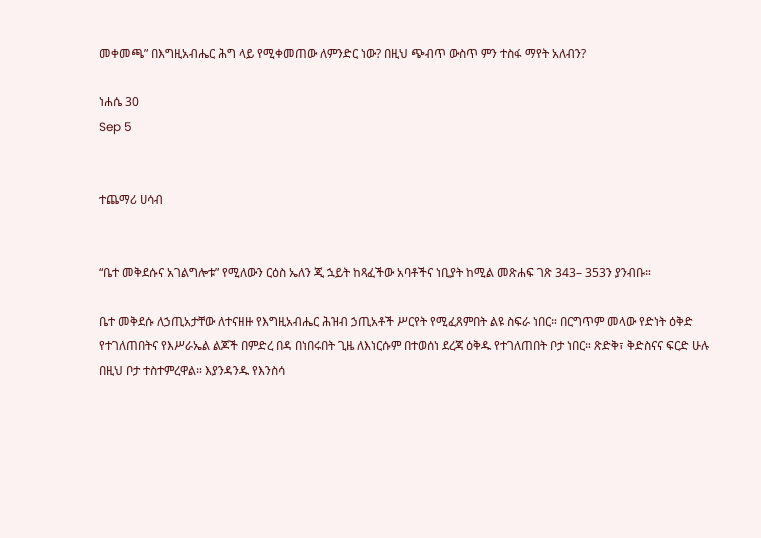መቀመጫ” በእግዚአብሔር ሕግ ላይ የሚቀመጠው ለምንድር ነው? በዚህ ጭብጥ ውስጥ ምን ተስፋ ማየት አለብን?

ነሐሴ 30
Sep 5


ተጨማሪ ሀሳብ


“ቤተ መቅደሱና አገልግሎቱ” የሚለውን ርዕስ ኤለን ጂ ኋይት ከጻፈችው አባቶችና ነቢያት ከሚል መጽሐፍ ገጽ 343– 353ን ያንብቡ።

ቤተ መቅደሱ ለኃጢአታቸው ለተናዘዙ የእግዚአብሔር ሕዝብ ኃጢአቶች ሥርየት የሚፈጸምበት ልዩ ስፍራ ነበር። በርግጥም መላው የድነት ዕቅድ የተገለጠበትና የእሥራኤል ልጆች በምድረ በዳ በነበሩበት ጊዜ ለእነርሱም በተወሰነ ደረጃ ዕቅዱ የተገለጠበት ቦታ ነበር። ጽድቅ፣ ቅድስናና ፍርድ ሁሉ በዚህ ቦታ ተስተምረዋል። እያንዳንዱ የእንስሳ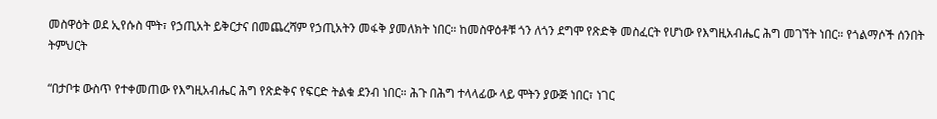መስዋዕት ወደ ኢየሱስ ሞት፣ የኃጢአት ይቅርታና በመጨረሻም የኃጢአትን መፋቅ ያመለክት ነበር። ከመስዋዕቶቹ ጎን ለጎን ደግሞ የጽድቅ መስፈርት የሆነው የእግዚአብሔር ሕግ መገኘት ነበር። የጎልማሶች ሰንበት ትምህርት

“በታቦቱ ውስጥ የተቀመጠው የእግዚአብሔር ሕግ የጽድቅና የፍርድ ትልቁ ደንብ ነበር። ሕጉ በሕግ ተላላፊው ላይ ሞትን ያውጅ ነበር፣ ነገር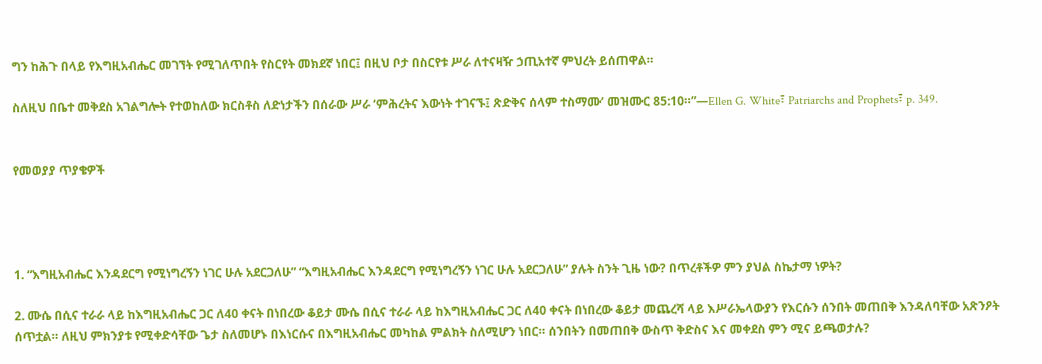ግን ከሕጉ በላይ የእግዚአብሔር መገኘት የሚገለጥበት የስርየት መክደኛ ነበር፤ በዚህ ቦታ በስርየቱ ሥራ ለተናዛዥ ኃጢአተኛ ምህረት ይሰጠዋል።

ስለዚህ በቤተ መቅደስ አገልግሎት የተወከለው ክርስቶስ ለድነታችን በሰራው ሥራ ‘ምሕረትና እውነት ተገናኙ፤ ጽድቅና ሰላም ተስማሙ’ መዝሙር 85:10።”—Ellen G. White፣ Patriarchs and Prophets፣ p. 349.


የመወያያ ጥያቄዎች




1. “እግዚአብሔር እንዳደርግ የሚነግረኝን ነገር ሁሉ አደርጋለሁ” “እግዚአብሔር እንዳደርግ የሚነግረኝን ነገር ሁሉ አደርጋለሁ” ያሉት ስንት ጊዜ ነው? በጥረቶችዎ ምን ያህል ስኬታማ ነዎት?

2. ሙሴ በሲና ተራራ ላይ ከእግዚአብሔር ጋር ለ40 ቀናት በነበረው ቆይታ ሙሴ በሲና ተራራ ላይ ከእግዚአብሔር ጋር ለ40 ቀናት በነበረው ቆይታ መጨረሻ ላይ እሥራኤላውያን የእርሱን ሰንበት መጠበቅ እንዳለባቸው አጽንዖት ሰጥቷል። ለዚህ ምክንያቱ የሚቀድሳቸው ጌታ ስለመሆኑ በእነርሱና በእግዚአብሔር መካከል ምልክት ስለሚሆን ነበር። ሰንበትን በመጠበቅ ውስጥ ቅድስና እና መቀደስ ምን ሚና ይጫወታሉ?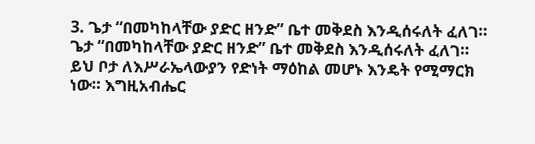3. ጌታ “በመካከላቸው ያድር ዘንድ” ቤተ መቅደስ እንዲሰሩለት ፈለገ። ጌታ “በመካከላቸው ያድር ዘንድ” ቤተ መቅደስ እንዲሰሩለት ፈለገ። ይህ ቦታ ለእሥራኤላውያን የድነት ማዕከል መሆኑ እንዴት የሚማርክ ነው። እግዚአብሔር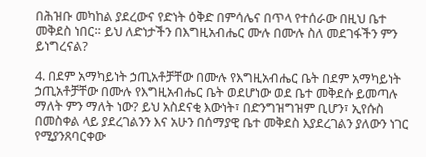በሕዝቡ መካከል ያደረውና የድነት ዕቅድ በምሳሌና በጥላ የተሰራው በዚህ ቤተ መቅደስ ነበር። ይህ ለድነታችን በእግዚአብሔር ሙሉ በሙሉ ስለ መደገፋችን ምን ይነግረናል?

4. በደም አማካይነት ኃጢአቶቻቸው በሙሉ የእግዚአብሔር ቤት በደም አማካይነት ኃጢአቶቻቸው በሙሉ የእግዚአብሔር ቤት ወደሆነው ወደ ቤተ መቅደሱ ይመጣሉ ማለት ምን ማለት ነው? ይህ አስደናቂ እውነት፣ በድንግዝግዝም ቢሆን፣ ኢየሱስ በመስቀል ላይ ያደረገልንን እና አሁን በሰማያዊ ቤተ መቅደስ እያደረገልን ያለውን ነገር የሚያንጸባርቀው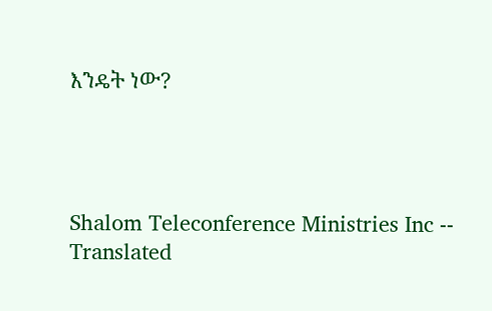እንዴት ነው?




Shalom Teleconference Ministries Inc -- Translated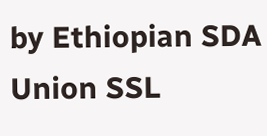by Ethiopian SDA Union SSL